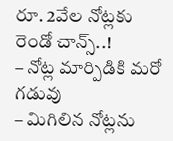రూ. 2వేల నోట్లకు రెండో చాన్స్..!
– నోట్ల మార్పిడికి మరో గడువు
– మిగిలిన నోట్లను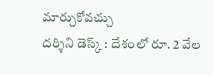మార్చుకోవచ్చు
దర్శిని డెస్క్ : దేశంలో రూ. 2 వేల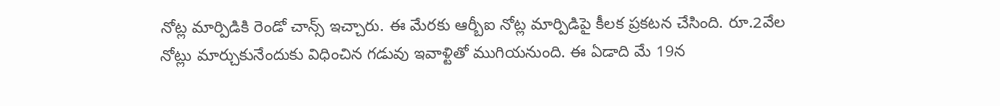నోట్ల మార్పిడికి రెండో చాన్స్ ఇచ్చారు. ఈ మేరకు ఆర్బీఐ నోట్ల మార్పిడిపై కీలక ప్రకటన చేసింది. రూ.2వేల నోట్లు మార్చుకునేందుకు విధించిన గడువు ఇవాళ్టితో ముగియనుంది. ఈ ఏడాది మే 19న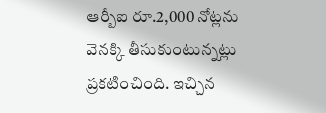ఆర్బీఐ రూ.2,000 నోట్లను వెనక్కి తీసుకుంటున్నట్లు ప్రకటించింది. ఇచ్చిన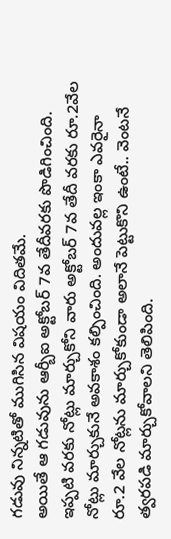గడువు నిన్నటితో ముగిసిన విషయం విదితమే.
అయితే ఆ గడువును ఆర్బీఐ అక్టోబర్ 7వ తేదీవరకు పొడిగించింది. ఇప్పటి వరకు నోట్లు మార్చుకోని వారు అక్టోబర్ 7వ తేదీ వరకు రూ.2వేల నోట్లు మార్చుకునే అవకాశం కల్పించింది. అందువల్ల ఇంకా ఎవరైనా రూ.2 వేల నోట్లను మార్చుకోకుండా అలానే పెట్టుకొని ఉంటే.. వెంటనే త్వరపడి మార్చుకోవాలని తెలిపింది.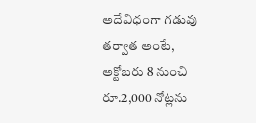అదేవిధంగా గడువు తర్వాత అంటే, అక్టోబరు 8 నుంచి రూ.2,000 నోట్లను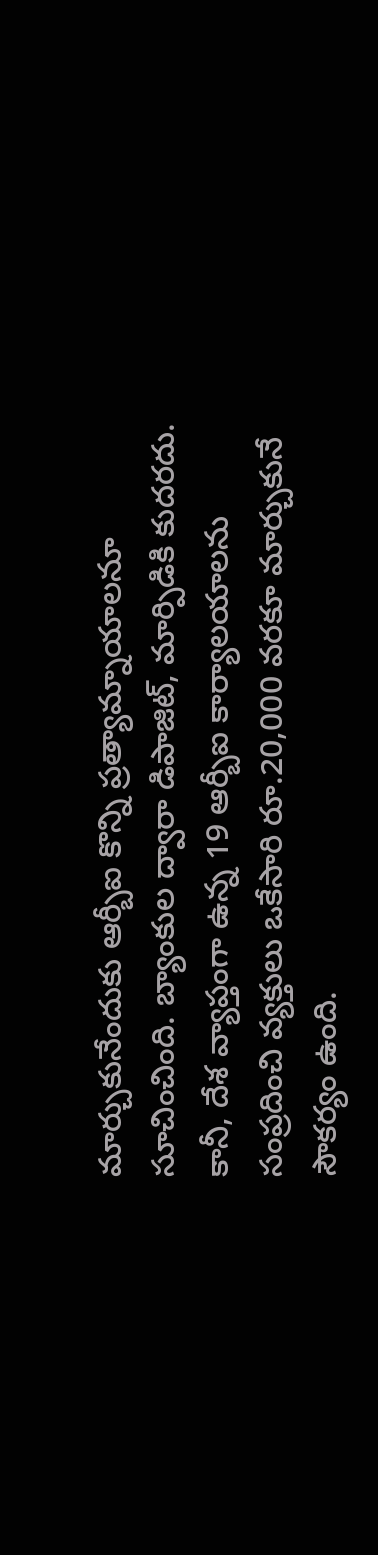మార్చుకునేందుకు ఆర్బీఐ కొన్ని ప్రత్యామ్నాయాలనూ సూచించింది. బ్యాంకుల ద్వారా డిపాజిట్, మార్పిడికి కుదరదు. కానీ, దేశ వ్యాప్తంగా ఉన్న 19 ఆర్బీఐ కార్యాలయాలను సంప్రదించి వ్యక్తులు ఒకేసారి రూ.20,000 వరకూ మార్చుకునే సౌకర్యం ఉంది.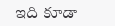ఇది కూడా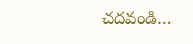చదవండి…